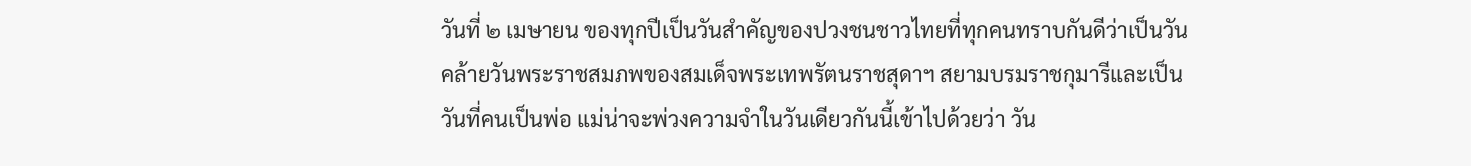วันที่ ๒ เมษายน ของทุกปีเป็นวันสำคัญของปวงชนชาวไทยที่ทุกคนทราบกันดีว่าเป็นวันคล้ายวันพระราชสมภพของสมเด็จพระเทพรัตนราชสุดาฯ สยามบรมราชกุมารีและเป็นวันที่คนเป็นพ่อ แม่น่าจะพ่วงความจำในวันเดียวกันนี้เข้าไปด้วยว่า วัน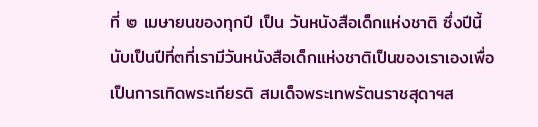ที่ ๒ เมษายนของทุกปี เป็น วันหนังสือเด็กแห่งชาติ ซึ่งปีนี้นับเป็นปีที่๓ที่เรามีวันหนังสือเด็กแห่งชาติเป็นของเราเองเพื่อเป็นการเทิดพระเกียรติ สมเด็จพระเทพรัตนราชสุดาฯส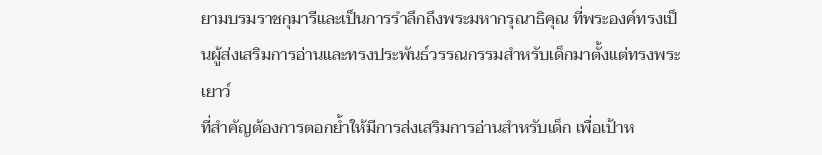ยามบรมราชกุมารีและเป็นการรำลึกถึงพระมหากรุณาธิคุณ ที่พระองค์ทรงเป็นผู้ส่งเสริมการอ่านและทรงประพันธ์วรรณกรรมสำหรับเด็กมาตั้งแต่ทรงพระเยาว์
ที่สำคัญต้องการตอกย้ำให้มีการส่งเสริมการอ่านสำหรับเด็ก เพื่อเป้าห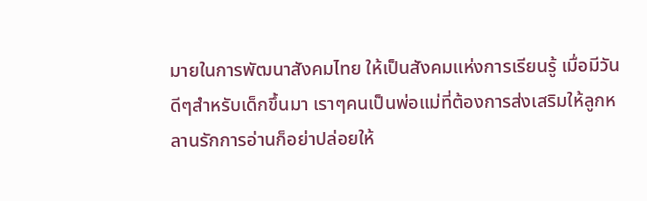มายในการพัฒนาสังคมไทย ให้เป็นสังคมแห่งการเรียนรู้ เมื่อมีวันดีๆสำหรับเด็กขึ้นมา เราๆคนเป็นพ่อแม่ที่ต้องการส่งเสริมให้ลูกหลานรักการอ่านก็อย่าปล่อยให้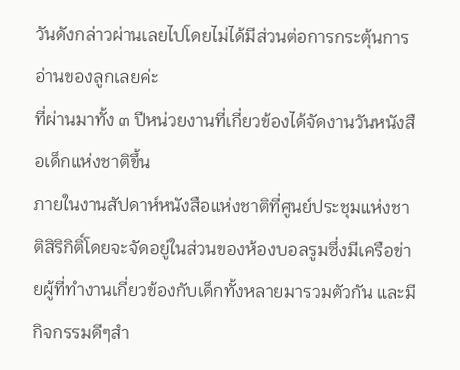วันดังกล่าวผ่านเลยไปโดยไม่ได้มีส่วนต่อการกระตุ้นการอ่านของลูกเลยค่ะ
ที่ผ่านมาทั้ง ๓ ปีหน่วยงานที่เกี่ยวข้องได้จัดงานวันหนังสือเด็กแห่งชาติขึ้น
ภายในงานสัปดาห์หนังสือแห่งชาติที่ศูนย์ประชุมแห่งชาติสิริกิติ์โดยจะจัดอยู่ในส่วนของห้องบอลรูมซึ่งมีเครือข่ายผู้ที่ทำงานเกี่ยวข้องกับเด็กทั้งหลายมารวมตัวกัน และมีกิจกรรมดีๆสำ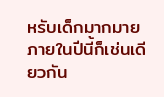หรับเด็กมากมาย ภายในปีนี้ก็เช่นเดียวกัน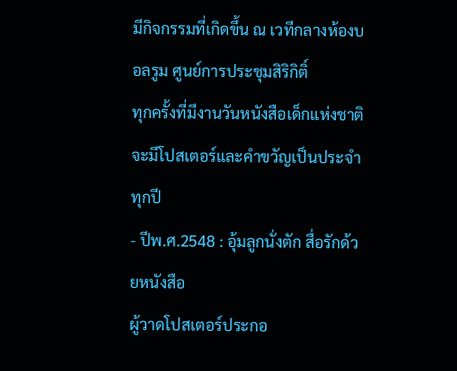มีกิจกรรมที่เกิดขึ้น ณ เวทีกลางห้องบอลรูม ศูนย์การประชุมสิริกิติ์
ทุกครั้งที่มีงานวันหนังสือเด็กแห่งชาติจะมีโปสเตอร์และคำขวัญเป็นประจำทุกปี
- ปีพ.ศ.2548 : อุ้มลูกนั่งตัก สื่อรักด้วยหนังสือ
ผู้วาดโปสเตอร์ประกอ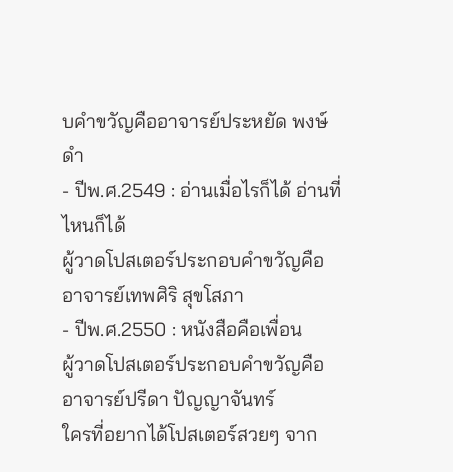บคำขวัญคืออาจารย์ประหยัด พงษ์ดำ
- ปีพ.ศ.2549 : อ่านเมื่อไรก็ได้ อ่านที่ไหนก็ได้
ผู้วาดโปสเตอร์ประกอบคำขวัญคืออาจารย์เทพศิริ สุขโสภา
- ปีพ.ศ.2550 : หนังสือคือเพื่อน
ผู้วาดโปสเตอร์ประกอบคำขวัญคืออาจารย์ปรีดา ปัญญาจันทร์
ใครที่อยากได้โปสเตอร์สวยๆ จาก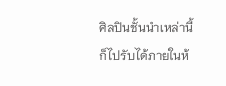ศิลปินชั้นนำเหล่านี้ก็ไปรับได้ภายในห้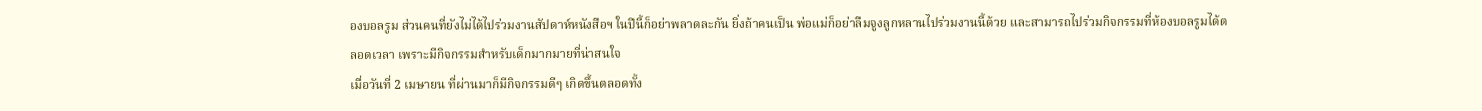องบอลรูม ส่วนคนที่ยังไม่ได้ไปร่วมงานสัปดาห์หนังสือฯ ในปีนี้ก็อย่าพลาดละกัน ยิ่งถ้าคนเป็น พ่อแม่ก็อย่าลืมจูงลูกหลานไปร่วมงานนี้ด้วย และสามารถไปร่วมกิจกรรมที่ห้องบอลรูมได้ตลอดเวลา เพราะมีกิจกรรมสำหรับเด็กมากมายที่น่าสนใจ
เมื่อวันที่ 2 เมษายน ที่ผ่านมาก็มีกิจกรรมดีๆ เกิดขึ้นตลอดทั้ง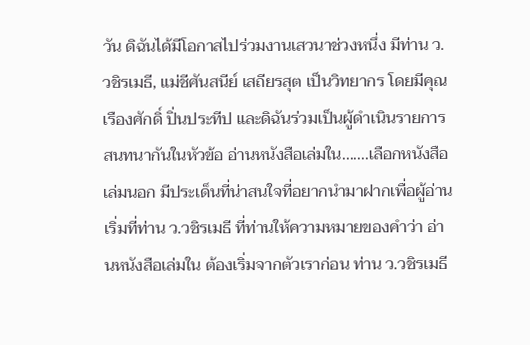วัน ดิฉันได้มีโอกาสไปร่วมงานเสวนาช่วงหนึ่ง มีท่าน ว.วชิรเมธี, แม่ชีศันสนีย์ เสถียรสุต เป็นวิทยากร โดยมีคุณเรืองศักดิ์ ปิ่นประทีป และดิฉันร่วมเป็นผู้ดำเนินรายการ สนทนากันในหัวข้อ อ่านหนังสือเล่มใน.......เลือกหนังสือเล่มนอก มีประเด็นที่น่าสนใจที่อยากนำมาฝากเพื่อผู้อ่าน
เริ่มที่ท่าน ว.วชิรเมธี ที่ท่านให้ความหมายของคำว่า อ่านหนังสือเล่มใน ต้องเริ่มจากตัวเราก่อน ท่าน ว.วชิรเมธี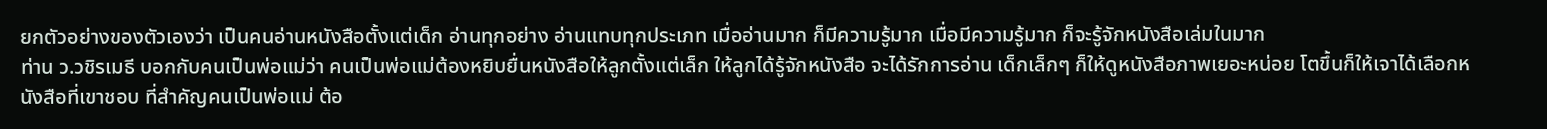ยกตัวอย่างของตัวเองว่า เป็นคนอ่านหนังสือตั้งแต่เด็ก อ่านทุกอย่าง อ่านแทบทุกประเภท เมื่ออ่านมาก ก็มีความรู้มาก เมื่อมีความรู้มาก ก็จะรู้จักหนังสือเล่มในมาก
ท่าน ว.วชิรเมธี บอกกับคนเป็นพ่อแม่ว่า คนเป็นพ่อแม่ต้องหยิบยื่นหนังสือให้ลูกตั้งแต่เล็ก ให้ลูกได้รู้จักหนังสือ จะได้รักการอ่าน เด็กเล็กๆ ก็ให้ดูหนังสือภาพเยอะหน่อย โตขึ้นก็ให้เจาได้เลือกหนังสือที่เขาชอบ ที่สำคัญคนเป็นพ่อแม่ ต้อ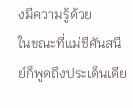งมีความรู้ด้วย
ในขณะที่แม่ชีศันสนีย์ก็พูดถึงประเด็นเดีย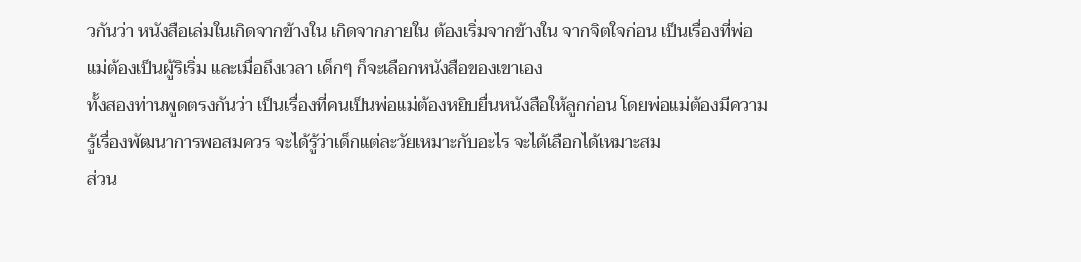วกันว่า หนังสือเล่มในเกิดจากข้างใน เกิดจากภายใน ต้องเริ่มจากข้างใน จากจิตใจก่อน เป็นเรื่องที่พ่อแม่ต้องเป็นผู้ริเริ่ม และเมื่อถึงเวลา เด็กๆ ก็จะเลือกหนังสือของเขาเอง
ทั้งสองท่านพูดตรงกันว่า เป็นเรื่องที่คนเป็นพ่อแม่ต้องหยิบยื่นหนังสือให้ลูกก่อน โดยพ่อแม่ต้องมีความรู้เรื่องพัฒนาการพอสมควร จะได้รู้ว่าเด็กแต่ละวัยเหมาะกับอะไร จะได้เลือกได้เหมาะสม
ส่วน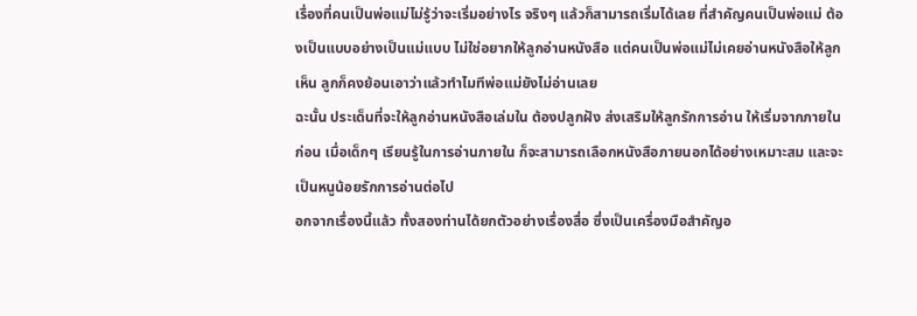เรื่องที่คนเป็นพ่อแม่ไม่รู้ว่าจะเริ่มอย่างไร จริงๆ แล้วก็สามารถเริ่มได้เลย ที่สำคัญคนเป็นพ่อแม่ ต้องเป็นแบบอย่างเป็นแม่แบบ ไม่ใช่อยากให้ลูกอ่านหนังสือ แต่คนเป็นพ่อแม่ไม่เคยอ่านหนังสือให้ลูกเห็น ลูกก็คงย้อนเอาว่าแล้วทำไมทีพ่อแม่ยังไม่อ่านเลย
ฉะนั้น ประเด็นที่จะให้ลูกอ่านหนังสือเล่มใน ต้องปลูกฝัง ส่งเสริมให้ลูกรักการอ่าน ให้เริ่มจากภายในก่อน เมื่อเด็กๆ เรียนรู้ในการอ่านภายใน ก็จะสามารถเลือกหนังสือภายนอกได้อย่างเหมาะสม และจะเป็นหนูน้อยรักการอ่านต่อไป
อกจากเรื่องนี้แล้ว ทั้งสองท่านได้ยกตัวอย่างเรื่องสื่อ ซึ่งเป็นเครื่องมือสำคัญอ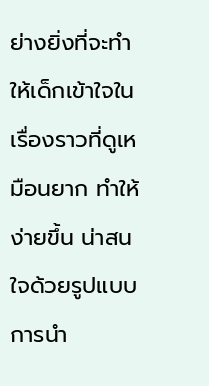ย่างยิ่งที่จะทำให้เด็กเข้าใจในเรื่องราวที่ดูเหมือนยาก ทำให้ง่ายขึ้น น่าสนใจด้วยรูปแบบการนำ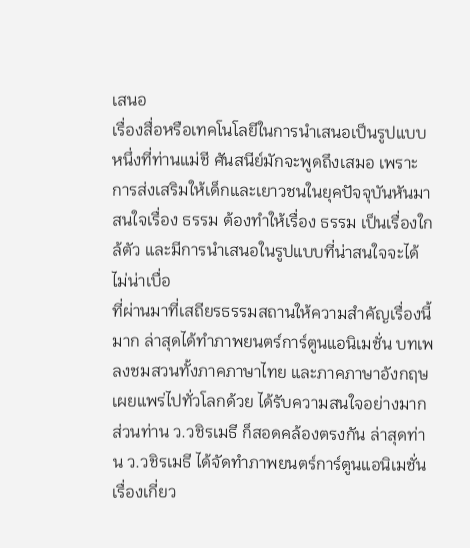เสนอ
เรื่องสื่อหรือเทคโนโลยีในการนำเสนอเป็นรูปแบบหนึ่งที่ท่านแม่ชี ศันสนีย์มักจะพูดถึงเสมอ เพราะการส่งเสริมให้เด็กและเยาวชนในยุคปัจจุบันหันมาสนใจเรื่อง ธรรม ต้องทำให้เรื่อง ธรรม เป็นเรื่องใกล้ตัว และมีการนำเสนอในรูปแบบที่น่าสนใจจะได้ไม่น่าเบื่อ
ที่ผ่านมาที่เสถียรธรรมสถานให้ความสำคัญเรื่องนี้มาก ล่าสุดได้ทำภาพยนตร์การ์ตูนแอนิเมชั่น บทเพลงชมสวนทั้งภาคภาษาไทย และภาคภาษาอังกฤษ เผยแพร่ไปทั่วโลกด้วย ได้รับความสนใจอย่างมาก
ส่วนท่าน ว.วชิรเมธี ก็สอดคล้องตรงกัน ล่าสุดท่าน ว.วชิรเมธี ได้จัดทำภาพยนตร์การ์ตูนแอนิเมชั่น เรื่องเกี่ยว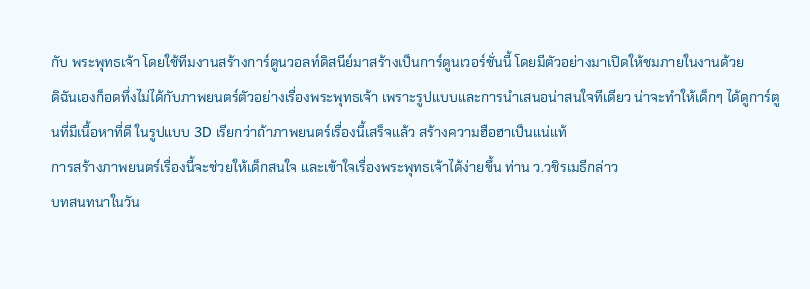กับ พระพุทธเจ้า โดยใช้ทีมงานสร้างการ์ตูนวอลท์ดิสนีย์มาสร้างเป็นการ์ตูนเวอร์ชั่นนี้ โดยมีตัวอย่างมาเปิดให้ชมภายในงานด้วย
ดิฉันเองก็อดทึ่งไม่ได้กับภาพยนตร์ตัวอย่างเรื่องพระพุทธเจ้า เพราะรูปแบบและการนำเสนอน่าสนใจทีเดียว น่าจะทำให้เด็กๆ ได้ดูการ์ตูนที่มีเนื้อหาที่ดี ในรูปแบบ 3D เรียกว่าถ้าภาพยนตร์เรื่องนี้เสร็จแล้ว สร้างความฮือฮาเป็นแน่แท้
การสร้างภาพยนตร์เรื่องนี้จะช่วยให้เด็กสนใจ และเข้าใจเรื่องพระพุทธเจ้าได้ง่ายขึ้น ท่าน ว.วชิรเมธีกล่าว
บทสนทนาในวัน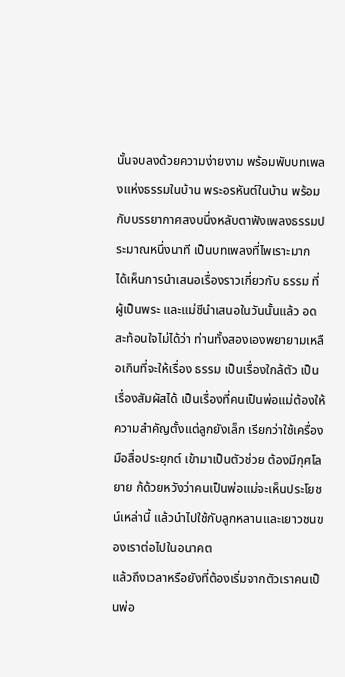นั้นจบลงด้วยความง่ายงาม พร้อมพับบทเพลงแห่งธรรมในบ้าน พระอรหันต์ในบ้าน พร้อมกับบรรยากาศสงบนึ่งหลับตาฟังเพลงธรรมประมาณหนึ่งนาที เป็นบทเพลงที่ไพเราะมาก
ได้เห็นการนำเสนอเรื่องราวเกี่ยวกับ ธรรม ที่ผู้เป็นพระ และแม่ชีนำเสนอในวันนั้นแล้ว อดสะท้อนใจไม่ได้ว่า ท่านทั้งสองเองพยายามเหลือเกินที่จะให้เรื่อง ธรรม เป็นเรื่องใกล้ตัว เป็นเรื่องสัมผัสได้ เป็นเรื่องที่คนเป็นพ่อแม่ต้องให้ความสำคัญตั้งแต่ลูกยังเล็ก เรียกว่าใช้เครื่องมือสื่อประยุกต์ เข้ามาเป็นตัวช่วย ต้องมีกุศโลยาย ก้ด้วยหวังว่าคนเป็นพ่อแม่จะเห็นประโยชน์เหล่านี้ แล้วนำไปใช้กับลูกหลานและเยาวชนของเราต่อไปในอนาคต
แล้วถึงเวลาหรือยังที่ต้องเริ่มจากตัวเราคนเป็นพ่อ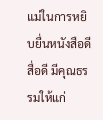แม่ในการหยิบยื่นหนังสือดี สื่อดี มีคุณธรรมให้แก่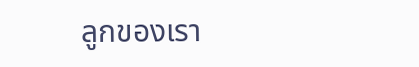ลูกของเรา